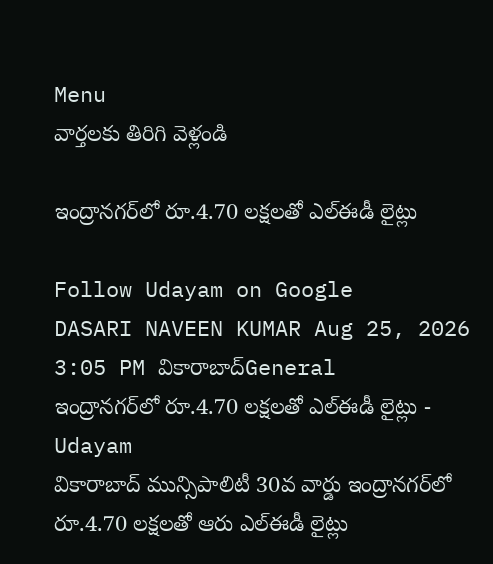Menu
వార్తలకు తిరిగి వెళ్లండి

ఇంద్రానగర్‌లో రూ.4.70 లక్షలతో ఎల్‌ఈడీ లైట్లు

Follow Udayam on Google
DASARI NAVEEN KUMAR Aug 25, 2026 3:05 PM వికారాబాద్General
ఇంద్రానగర్‌లో రూ.4.70 లక్షలతో ఎల్‌ఈడీ లైట్లు - Udayam
వికారాబాద్ మున్సిపాలిటీ 30వ వార్డు ఇంద్రానగర్‌లో రూ.4.70 లక్షలతో ఆరు ఎల్‌ఈడీ లైట్లు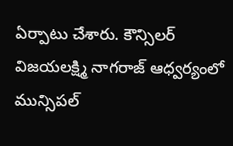ఏర్పాటు చేశారు. కౌన్సిలర్ విజయలక్ష్మి నాగరాజ్ ఆధ్వర్యంలో మున్సిపల్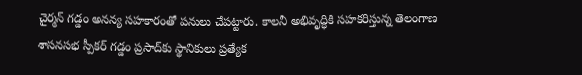చైర్మన్ గడ్డం అనన్య సహకారంతో పనులు చేపట్టారు. కాలనీ అభివృద్ధికి సహకరిస్తున్న తెలంగాణ శాసనసభ స్పీకర్ గడ్డం ప్రసాద్‌కు స్థానికులు ప్రత్యేక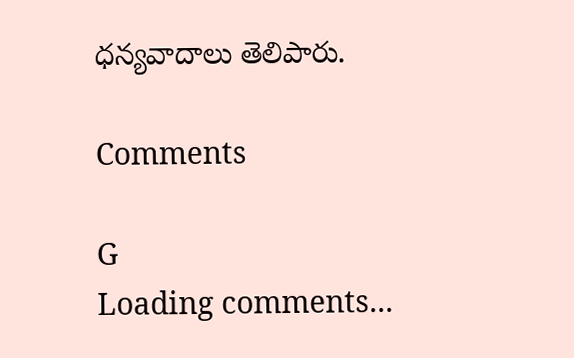ధన్యవాదాలు తెలిపారు.

Comments

G
Loading comments...